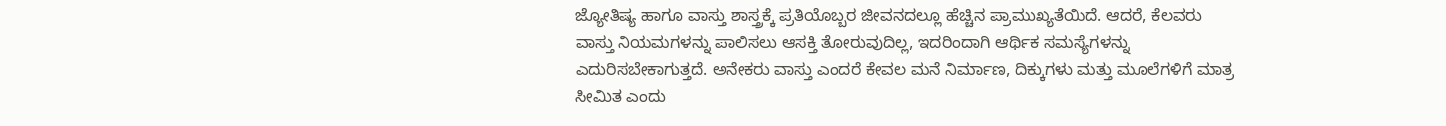ಜ್ಯೋತಿಷ್ಯ ಹಾಗೂ ವಾಸ್ತು ಶಾಸ್ತ್ರಕ್ಕೆ ಪ್ರತಿಯೊಬ್ಬರ ಜೀವನದಲ್ಲೂ ಹೆಚ್ಚಿನ ಪ್ರಾಮುಖ್ಯತೆಯಿದೆ. ಆದರೆ, ಕೆಲವರು ವಾಸ್ತು ನಿಯಮಗಳನ್ನು ಪಾಲಿಸಲು ಆಸಕ್ತಿ ತೋರುವುದಿಲ್ಲ, ಇದರಿಂದಾಗಿ ಆರ್ಥಿಕ ಸಮಸ್ಯೆಗಳನ್ನು ಎದುರಿಸಬೇಕಾಗುತ್ತದೆ. ಅನೇಕರು ವಾಸ್ತು ಎಂದರೆ ಕೇವಲ ಮನೆ ನಿರ್ಮಾಣ, ದಿಕ್ಕುಗಳು ಮತ್ತು ಮೂಲೆಗಳಿಗೆ ಮಾತ್ರ ಸೀಮಿತ ಎಂದು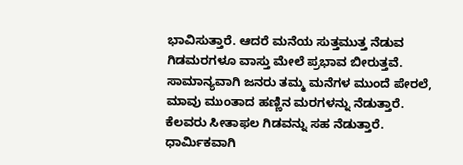ಭಾವಿಸುತ್ತಾರೆ. ಆದರೆ ಮನೆಯ ಸುತ್ತಮುತ್ತ ನೆಡುವ ಗಿಡಮರಗಳೂ ವಾಸ್ತು ಮೇಲೆ ಪ್ರಭಾವ ಬೀರುತ್ತವೆ.
ಸಾಮಾನ್ಯವಾಗಿ ಜನರು ತಮ್ಮ ಮನೆಗಳ ಮುಂದೆ ಪೇರಲೆ, ಮಾವು ಮುಂತಾದ ಹಣ್ಣಿನ ಮರಗಳನ್ನು ನೆಡುತ್ತಾರೆ. ಕೆಲವರು ಸೀತಾಫಲ ಗಿಡವನ್ನು ಸಹ ನೆಡುತ್ತಾರೆ. ಧಾರ್ಮಿಕವಾಗಿ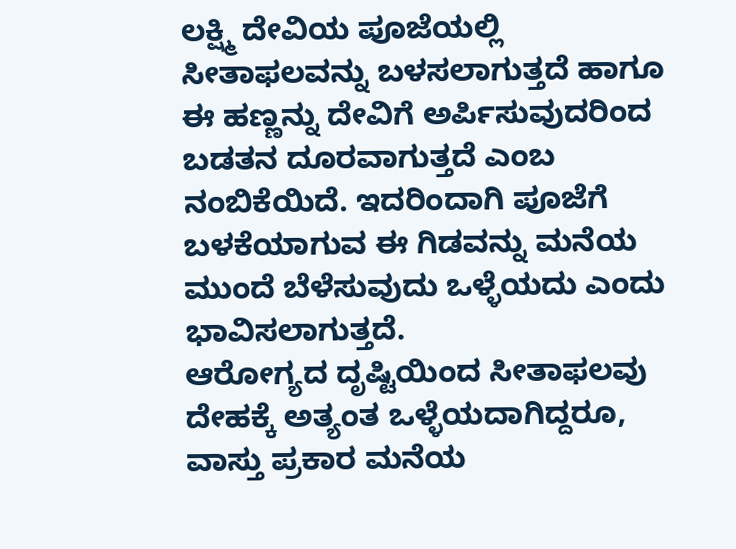ಲಕ್ಷ್ಮಿ ದೇವಿಯ ಪೂಜೆಯಲ್ಲಿ ಸೀತಾಫಲವನ್ನು ಬಳಸಲಾಗುತ್ತದೆ ಹಾಗೂ ಈ ಹಣ್ಣನ್ನು ದೇವಿಗೆ ಅರ್ಪಿಸುವುದರಿಂದ ಬಡತನ ದೂರವಾಗುತ್ತದೆ ಎಂಬ ನಂಬಿಕೆಯಿದೆ. ಇದರಿಂದಾಗಿ ಪೂಜೆಗೆ ಬಳಕೆಯಾಗುವ ಈ ಗಿಡವನ್ನು ಮನೆಯ ಮುಂದೆ ಬೆಳೆಸುವುದು ಒಳ್ಳೆಯದು ಎಂದು ಭಾವಿಸಲಾಗುತ್ತದೆ.
ಆರೋಗ್ಯದ ದೃಷ್ಟಿಯಿಂದ ಸೀತಾಫಲವು ದೇಹಕ್ಕೆ ಅತ್ಯಂತ ಒಳ್ಳೆಯದಾಗಿದ್ದರೂ, ವಾಸ್ತು ಪ್ರಕಾರ ಮನೆಯ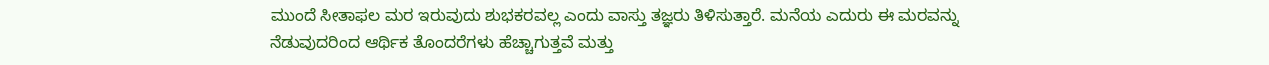ಮುಂದೆ ಸೀತಾಫಲ ಮರ ಇರುವುದು ಶುಭಕರವಲ್ಲ ಎಂದು ವಾಸ್ತು ತಜ್ಞರು ತಿಳಿಸುತ್ತಾರೆ. ಮನೆಯ ಎದುರು ಈ ಮರವನ್ನು ನೆಡುವುದರಿಂದ ಆರ್ಥಿಕ ತೊಂದರೆಗಳು ಹೆಚ್ಚಾಗುತ್ತವೆ ಮತ್ತು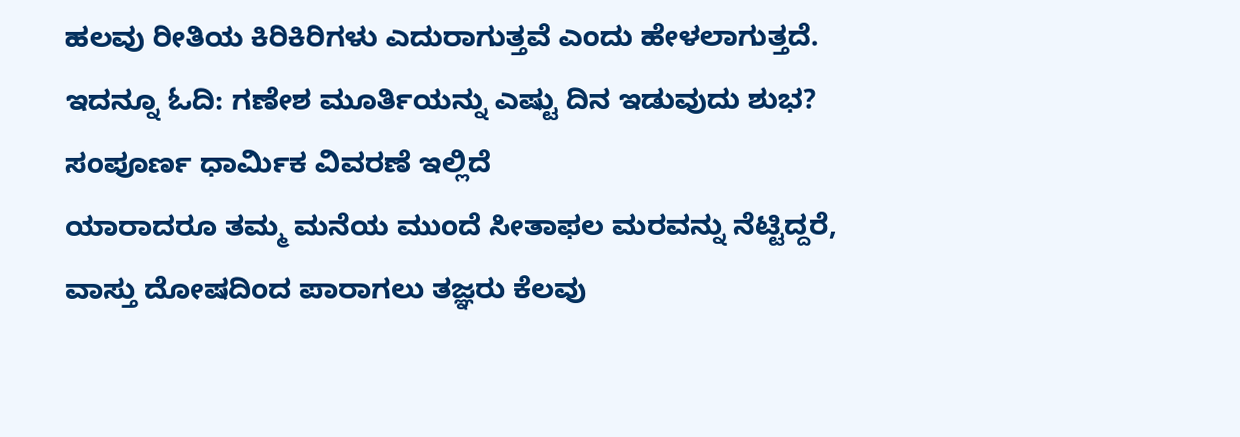ಹಲವು ರೀತಿಯ ಕಿರಿಕಿರಿಗಳು ಎದುರಾಗುತ್ತವೆ ಎಂದು ಹೇಳಲಾಗುತ್ತದೆ.
ಇದನ್ನೂ ಓದಿ: ಗಣೇಶ ಮೂರ್ತಿಯನ್ನು ಎಷ್ಟು ದಿನ ಇಡುವುದು ಶುಭ? ಸಂಪೂರ್ಣ ಧಾರ್ಮಿಕ ವಿವರಣೆ ಇಲ್ಲಿದೆ
ಯಾರಾದರೂ ತಮ್ಮ ಮನೆಯ ಮುಂದೆ ಸೀತಾಫಲ ಮರವನ್ನು ನೆಟ್ಟಿದ್ದರೆ, ವಾಸ್ತು ದೋಷದಿಂದ ಪಾರಾಗಲು ತಜ್ಞರು ಕೆಲವು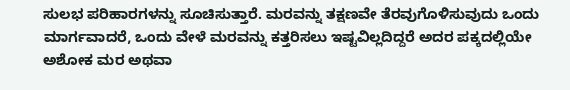ಸುಲಭ ಪರಿಹಾರಗಳನ್ನು ಸೂಚಿಸುತ್ತಾರೆ. ಮರವನ್ನು ತಕ್ಷಣವೇ ತೆರವುಗೊಳಿಸುವುದು ಒಂದು ಮಾರ್ಗವಾದರೆ, ಒಂದು ವೇಳೆ ಮರವನ್ನು ಕತ್ತರಿಸಲು ಇಷ್ಟವಿಲ್ಲದಿದ್ದರೆ ಅದರ ಪಕ್ಕದಲ್ಲಿಯೇ ಅಶೋಕ ಮರ ಅಥವಾ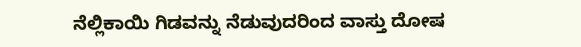ನೆಲ್ಲಿಕಾಯಿ ಗಿಡವನ್ನು ನೆಡುವುದರಿಂದ ವಾಸ್ತು ದೋಷ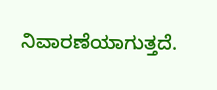ನಿವಾರಣೆಯಾಗುತ್ತದೆ.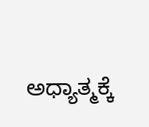ಅಧ್ಯಾತ್ಮಕ್ಕೆ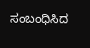ಸಂಬಂಧಿಸಿದ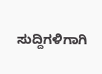ಸುದ್ದಿಗಳಿಗಾಗಿ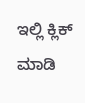ಇಲ್ಲಿ ಕ್ಲಿಕ್ ಮಾಡಿ